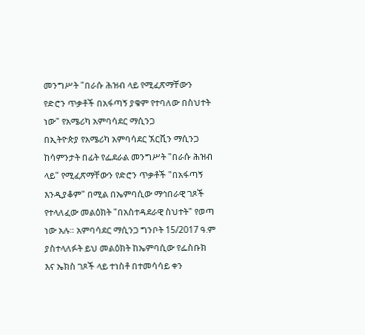መንግሥት "በራሱ ሕዝብ ላይ የሚፈጽማቸውን የድሮን ጥቃቶች በአፋጣኝ ያቁም የተባለው በስህተት ነው" የአሜሪካ አምባሳደር ማሲንጋ
በኢትዮጵያ የአሜሪካ አምባሳደር ኧርቪን ማሲንጋ ከሳምንታት በፊት የፌደራል መንግሥት "በራሱ ሕዝብ ላይ" የሚፈጽማቸውን የድሮን ጥቃቶች "በአፋጣኝ እንዲያቆም" በሚል በኤምባሲው ማኅበራዊ ገጾች የተላለፈው መልዕክት "በአስተዳደራዊ ስህተት" የወጣ ነው አሉ። አምባሳደር ማሲንጋ ግንቦት 15/2017 ዓ.ም ያስተላለፉት ይህ መልዕክት ከኤምባሲው የፌስቡክ እና ኤክስ ገጾች ላይ ተነስቶ በተመሳሳይ ቀን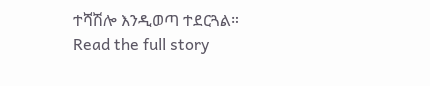ተሻሽሎ እንዲወጣ ተደርጓል።
Read the full story